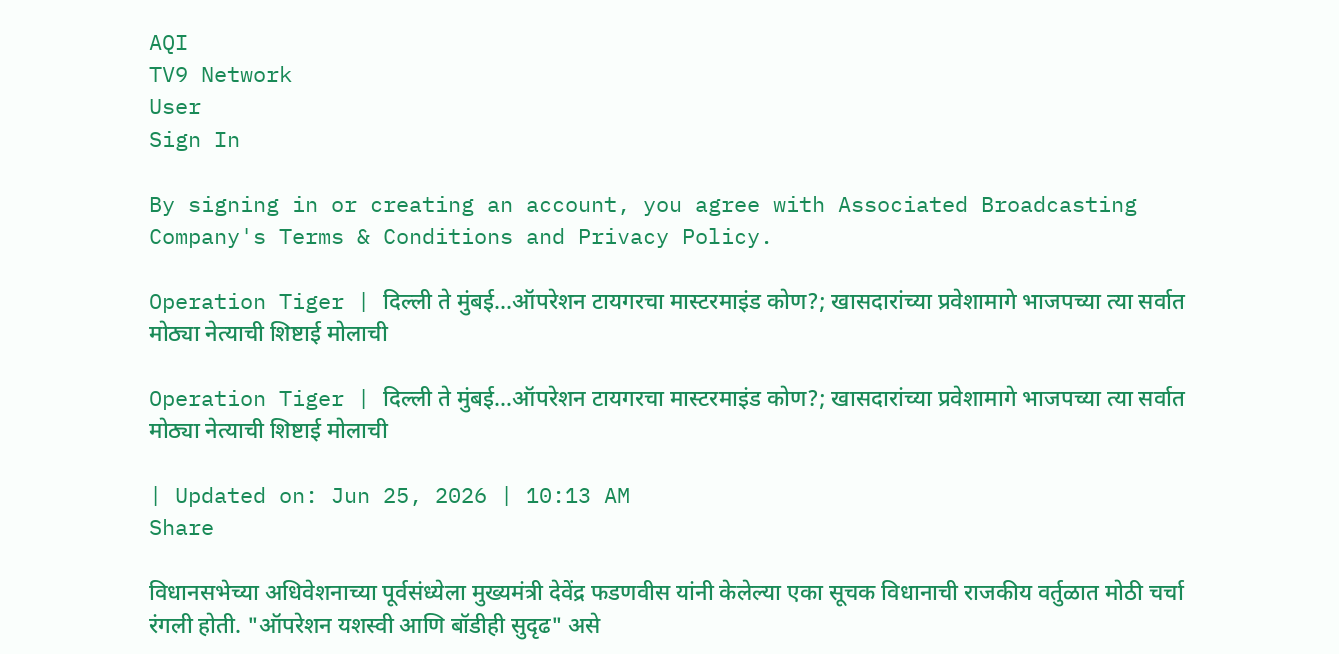AQI
TV9 Network
User
Sign In

By signing in or creating an account, you agree with Associated Broadcasting Company's Terms & Conditions and Privacy Policy.

Operation Tiger | दिल्ली ते मुंबई...ऑपरेशन टायगरचा मास्टरमाइंड कोण?; खासदारांच्या प्रवेशामागे भाजपच्या त्या सर्वात मोठ्या नेत्याची शिष्टाई मोलाची

Operation Tiger | दिल्ली ते मुंबई…ऑपरेशन टायगरचा मास्टरमाइंड कोण?; खासदारांच्या प्रवेशामागे भाजपच्या त्या सर्वात मोठ्या नेत्याची शिष्टाई मोलाची

| Updated on: Jun 25, 2026 | 10:13 AM
Share

विधानसभेच्या अधिवेशनाच्या पूर्वसंध्येला मुख्यमंत्री देवेंद्र फडणवीस यांनी केलेल्या एका सूचक विधानाची राजकीय वर्तुळात मोठी चर्चा रंगली होती. "ऑपरेशन यशस्वी आणि बॉडीही सुदृढ" असे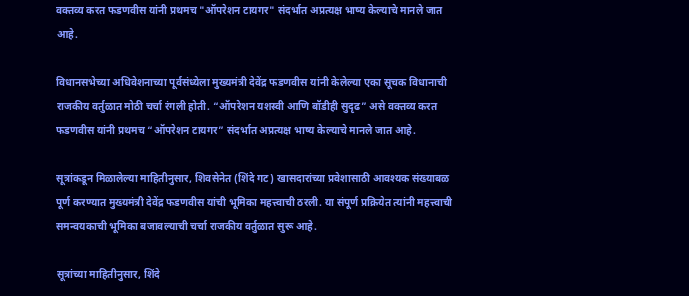वक्तव्य करत फडणवीस यांनी प्रथमच "ऑपरेशन टायगर" संदर्भात अप्रत्यक्ष भाष्य केल्याचे मानले जात आहे.

विधानसभेच्या अधिवेशनाच्या पूर्वसंध्येला मुख्यमंत्री देवेंद्र फडणवीस यांनी केलेल्या एका सूचक विधानाची राजकीय वर्तुळात मोठी चर्चा रंगली होती. “ऑपरेशन यशस्वी आणि बॉडीही सुदृढ” असे वक्तव्य करत फडणवीस यांनी प्रथमच “ऑपरेशन टायगर” संदर्भात अप्रत्यक्ष भाष्य केल्याचे मानले जात आहे.

सूत्रांकडून मिळालेल्या माहितीनुसार, शिवसेनेत (शिंदे गट) खासदारांच्या प्रवेशासाठी आवश्यक संख्याबळ पूर्ण करण्यात मुख्यमंत्री देवेंद्र फडणवीस यांची भूमिका महत्त्वाची ठरली. या संपूर्ण प्रक्रियेत त्यांनी महत्त्वाची समन्वयकाची भूमिका बजावल्याची चर्चा राजकीय वर्तुळात सुरू आहे.

सूत्रांच्या माहितीनुसार, शिंदे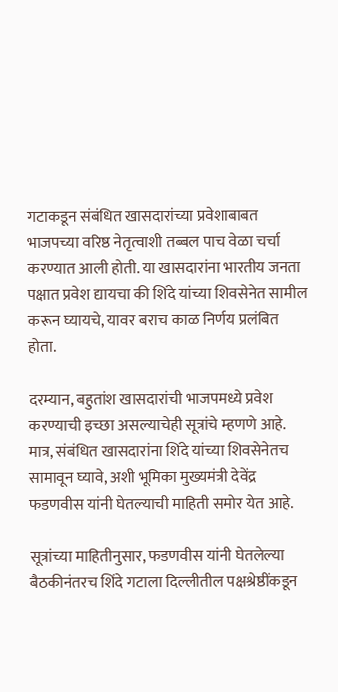गटाकडून संबंधित खासदारांच्या प्रवेशाबाबत भाजपच्या वरिष्ठ नेतृत्वाशी तब्बल पाच वेळा चर्चा करण्यात आली होती. या खासदारांना भारतीय जनता पक्षात प्रवेश द्यायचा की शिंदे यांच्या शिवसेनेत सामील करून घ्यायचे, यावर बराच काळ निर्णय प्रलंबित होता.

दरम्यान, बहुतांश खासदारांची भाजपमध्ये प्रवेश करण्याची इच्छा असल्याचेही सूत्रांचे म्हणणे आहे. मात्र, संबंधित खासदारांना शिंदे यांच्या शिवसेनेतच सामावून घ्यावे, अशी भूमिका मुख्यमंत्री देवेंद्र फडणवीस यांनी घेतल्याची माहिती समोर येत आहे.

सूत्रांच्या माहितीनुसार, फडणवीस यांनी घेतलेल्या बैठकीनंतरच शिंदे गटाला दिल्लीतील पक्षश्रेष्ठींकडून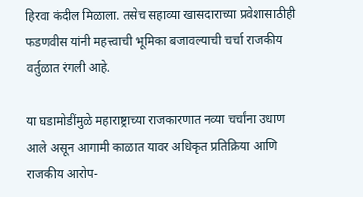हिरवा कंदील मिळाला. तसेच सहाव्या खासदाराच्या प्रवेशासाठीही फडणवीस यांनी महत्त्वाची भूमिका बजावल्याची चर्चा राजकीय वर्तुळात रंगली आहे.

या घडामोडींमुळे महाराष्ट्राच्या राजकारणात नव्या चर्चांना उधाण आले असून आगामी काळात यावर अधिकृत प्रतिक्रिया आणि राजकीय आरोप-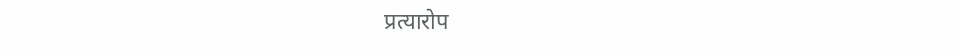प्रत्यारोप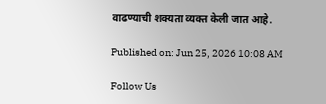वाढण्याची शक्यता व्यक्त केली जात आहे.

Published on: Jun 25, 2026 10:08 AM

Follow Us